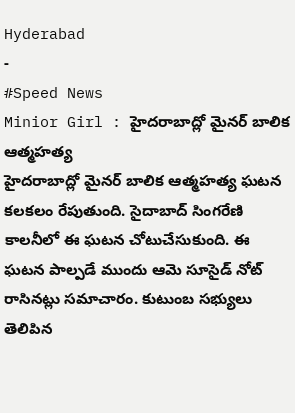Hyderabad
-
#Speed News
Minior Girl : హైదరాబాద్లో మైనర్ బాలిక ఆత్మహత్య
హైదరాబాద్లో మైనర్ బాలిక ఆత్మహత్య ఘటన కలకలం రేపుతుంది. సైదాబాద్ సింగరేణి కాలనీలో ఈ ఘటన చోటుచేసుకుంది. ఈ ఘటన పాల్పడే ముందు ఆమె సూసైడ్ నోట్ రాసినట్లు సమాచారం. కుటుంబ సభ్యులు తెలిపిన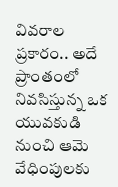వివరాల ప్రకారం.. అదే ప్రాంతంలో నివసిస్తున్న ఒక యువకుడి నుంచి ఆమె వేధింపులకు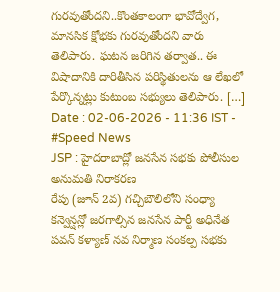గురవుతోందని..కొంతకాలంగా భావోద్వేగ, మానసిక క్షోభకు గురవుతోందని వారు తెలిపారు. ఘటన జరిగిన తర్వాత.. ఈ విషాదానికి దారితీసిన పరిస్థితులను ఆ లేఖలో పేర్కొన్నట్లు కుటుంబ సభ్యులు తెలిపారు. […]
Date : 02-06-2026 - 11:36 IST -
#Speed News
JSP : హైదరాబాద్లో జనసేన సభకు పోలీసుల అనుమతి నిరాకరణ
రేపు (జూన్ 2వ) గచ్చిబౌలిలోని సంధ్యా కన్వెన్షన్లో జరగాల్సిన జనసేన పార్టీ అధినేత పవన్ కళ్యాణ్ నవ నిర్మాణ సంకల్ప సభకు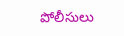పోలీసులు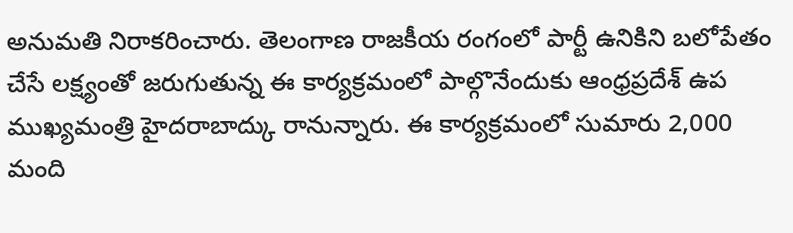అనుమతి నిరాకరించారు. తెలంగాణ రాజకీయ రంగంలో పార్టీ ఉనికిని బలోపేతం చేసే లక్ష్యంతో జరుగుతున్న ఈ కార్యక్రమంలో పాల్గొనేందుకు ఆంధ్రప్రదేశ్ ఉప ముఖ్యమంత్రి హైదరాబాద్కు రానున్నారు. ఈ కార్యక్రమంలో సుమారు 2,000 మంది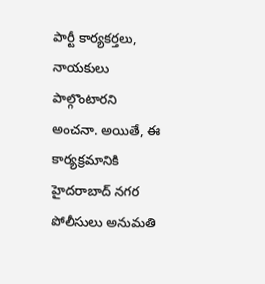పార్టీ కార్యకర్తలు, నాయకులు పాల్గొంటారని అంచనా. అయితే, ఈ కార్యక్రమానికి హైదరాబాద్ నగర పోలీసులు అనుమతి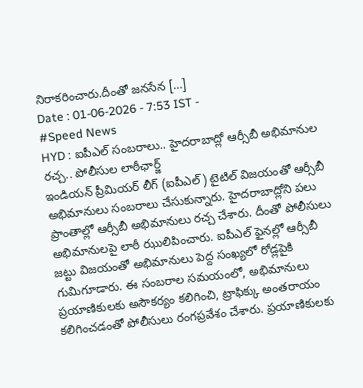నిరాకరించారు.దీంతో జనసేన […]
Date : 01-06-2026 - 7:53 IST -
#Speed News
HYD : ఐపీఎల్ సంబరాలు.. హైదరాబాద్లో ఆర్సీబీ అభిమానుల రచ్చ.. పోలీసుల లాఠీఛార్జ్
ఇండియన్ ప్రీమియర్ లీగ్ (ఐపీఎల్) టైటిల్ విజయంతో ఆర్సీబీ అభిమానులు సంబరాలు చేసుకున్నారు. హైదరాబాద్లోని పలు ప్రాంతాల్లో ఆర్సీబీ అభిమానులు రచ్చ చేశారు. దీంతో పోలీసులు అభిమానులపై లాఠీ ఝులిపించారు. ఐపీఎల్ ఫైనల్లో ఆర్సీబీ జట్టు విజయంతో అభిమానులు పెద్ద సంఖ్యలో రోడ్లపైకి గుమిగూడారు. ఈ సంబరాల సమయంలో, అభిమానులు ప్రయాణికులకు అసౌకర్యం కలిగించి, ట్రాఫిక్కు అంతరాయం కలిగించడంతో పోలీసులు రంగప్రవేశం చేశారు. ప్రయాణికులకు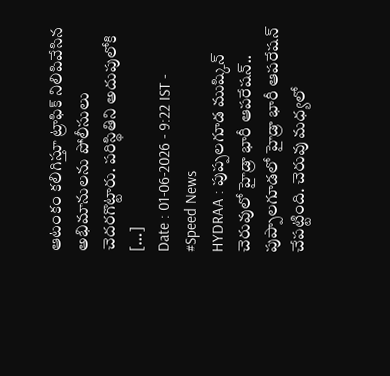ఆటంకం కలిగిస్తూ ట్రాఫిక్ నిలిపివేసిన అభిమానులను పోలీసులు చెదరగొట్టారు. పరిస్థితిని అదుపులోకి […]
Date : 01-06-2026 - 9:22 IST -
#Speed News
HYDRAA : పుప్పలగూడ ముష్కిన్ చెరువులో హైడ్రా భారీ ఆపరేషన్..
పుప్పాలగూడలో హైడ్రా భారీ ఆపరేషన్ చేపట్టింది. చెరువు మధ్యలో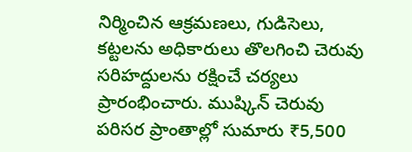నిర్మించిన ఆక్రమణలు, గుడిసెలు, కట్టలను అధికారులు తొలగించి చెరువు సరిహద్దులను రక్షించే చర్యలు ప్రారంభించారు. ముష్కిన్ చెరువు పరిసర ప్రాంతాల్లో సుమారు ₹5,500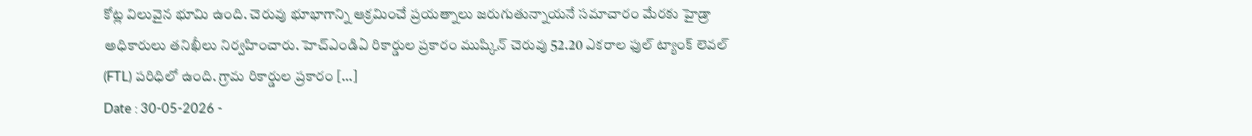కోట్ల విలువైన భూమి ఉంది. చెరువు భూభాగాన్ని ఆక్రమించే ప్రయత్నాలు జరుగుతున్నాయనే సమాచారం మేరకు హైడ్రా అధికారులు తనిఖీలు నిర్వహించారు. హెచ్ఎండిఏ రికార్డుల ప్రకారం ముష్కిన్ చెరువు 52.20 ఎకరాల ఫుల్ ట్యాంక్ లెవల్ (FTL) పరిధిలో ఉంది. గ్రామ రికార్డుల ప్రకారం […]
Date : 30-05-2026 -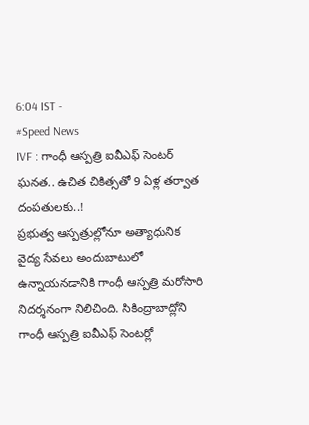6:04 IST -
#Speed News
IVF : గాంధీ ఆస్పత్రి ఐవీఎఫ్ సెంటర్ ఘనత.. ఉచిత చికిత్సతో 9 ఏళ్ల తర్వాత దంపతులకు..!
ప్రభుత్వ ఆస్పత్రుల్లోనూ అత్యాధునిక వైద్య సేవలు అందుబాటులో ఉన్నాయనడానికి గాంధీ ఆస్పత్రి మరోసారి నిదర్శనంగా నిలిచింది. సికింద్రాబాద్లోని గాంధీ ఆస్పత్రి ఐవీఎఫ్ సెంటర్లో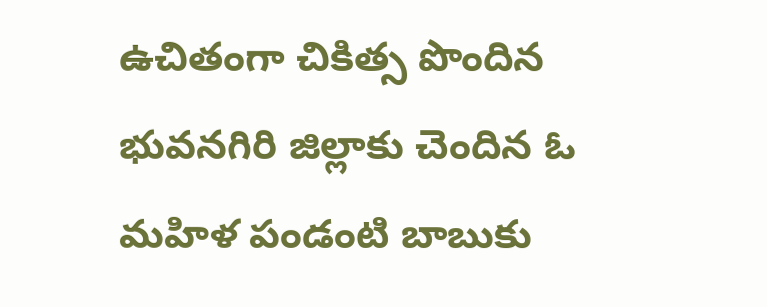ఉచితంగా చికిత్స పొందిన భువనగిరి జిల్లాకు చెందిన ఓ మహిళ పండంటి బాబుకు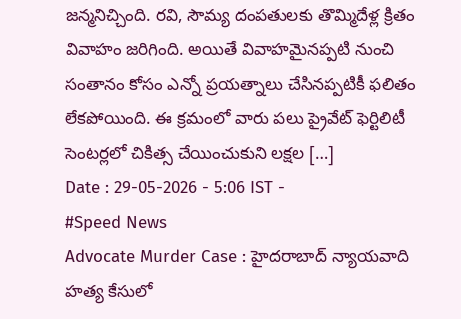జన్మనిచ్చింది. రవి, సౌమ్య దంపతులకు తొమ్మిదేళ్ల క్రితం వివాహం జరిగింది. అయితే వివాహమైనప్పటి నుంచి సంతానం కోసం ఎన్నో ప్రయత్నాలు చేసినప్పటికీ ఫలితం లేకపోయింది. ఈ క్రమంలో వారు పలు ప్రైవేట్ ఫెర్టిలిటీ సెంటర్లలో చికిత్స చేయించుకుని లక్షల […]
Date : 29-05-2026 - 5:06 IST -
#Speed News
Advocate Murder Case : హైదరాబాద్ న్యాయవాది హత్య కేసులో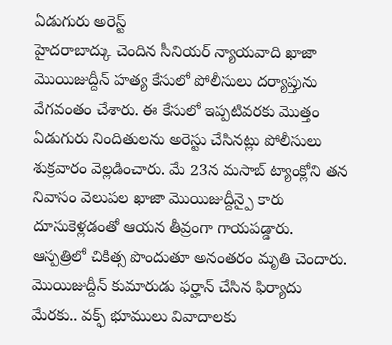ఏడుగురు అరెస్ట్
హైదరాబాద్కు చెందిన సీనియర్ న్యాయవాది ఖాజా మొయిజుద్దీన్ హత్య కేసులో పోలీసులు దర్యాప్తును వేగవంతం చేశారు. ఈ కేసులో ఇప్పటివరకు మొత్తం ఏడుగురు నిందితులను అరెస్టు చేసినట్లు పోలీసులు శుక్రవారం వెల్లడించారు. మే 23న మసాబ్ ట్యాంక్లోని తన నివాసం వెలుపల ఖాజా మొయిజుద్దీన్పై కారు దూసుకెళ్లడంతో ఆయన తీవ్రంగా గాయపడ్డారు. ఆస్పత్రిలో చికిత్స పొందుతూ అనంతరం మృతి చెందారు. మొయిజుద్దీన్ కుమారుడు ఫర్హాన్ చేసిన ఫిర్యాదు మేరకు.. వక్ఫ్ భూములు వివాదాలకు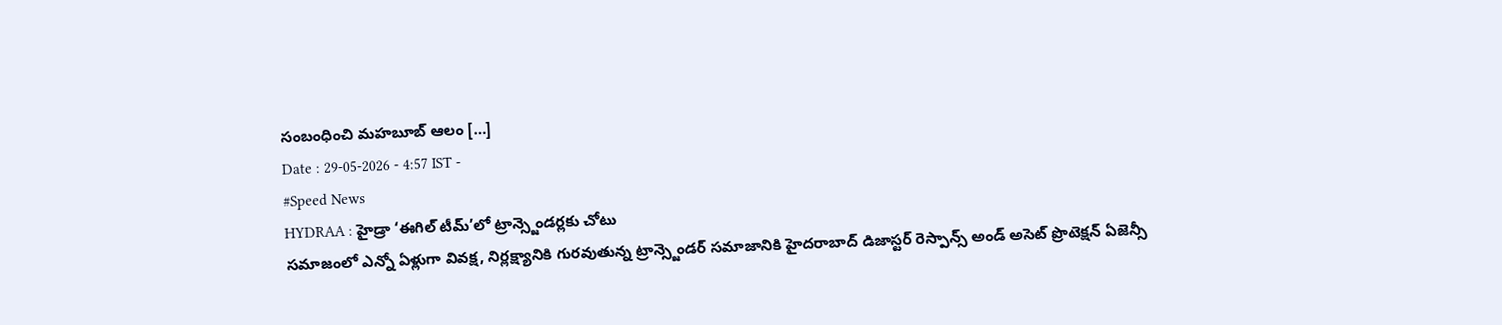సంబంధించి మహబూబ్ ఆలం […]
Date : 29-05-2026 - 4:57 IST -
#Speed News
HYDRAA : హైడ్రా ‘ఈగిల్ టీమ్’లో ట్రాన్స్జెండర్లకు చోటు
సమాజంలో ఎన్నో ఏళ్లుగా వివక్ష, నిర్లక్ష్యానికి గురవుతున్న ట్రాన్స్జెండర్ సమాజానికి హైదరాబాద్ డిజాస్టర్ రెస్పాన్స్ అండ్ అసెట్ ప్రొటెక్షన్ ఏజెన్సీ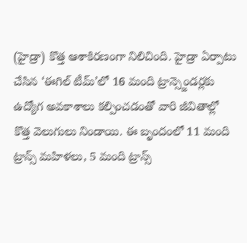(హైడ్రా) కొత్త ఆశాకిరణంగా నిలిచింది. హైడ్రా ఏర్పాటు చేసిన ‘ఈగిల్ టీమ్’లో 16 మంది ట్రాన్స్జెండర్లకు ఉద్యోగ అవకాశాలు కల్పించడంతో వారి జీవితాల్లో కొత్త వెలుగులు నిండాయి. ఈ బృందంలో 11 మంది ట్రాన్స్ మహిళలు, 5 మంది ట్రాన్స్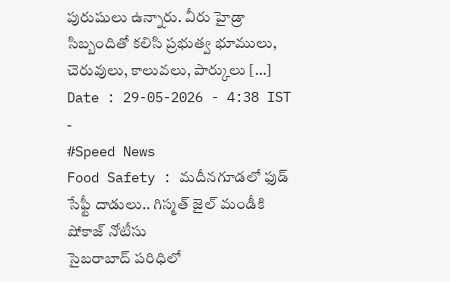పురుషులు ఉన్నారు. వీరు హైడ్రా సిబ్బందితో కలిసి ప్రభుత్వ భూములు, చెరువులు, కాలువలు, పార్కులు […]
Date : 29-05-2026 - 4:38 IST -
#Speed News
Food Safety : మదీనగూడలో ఫుడ్ సేఫ్టీ దాడులు.. గిస్మత్ జైల్ మండీకి షోకాజ్ నోటీసు
సైబరాబాద్ పరిధిలో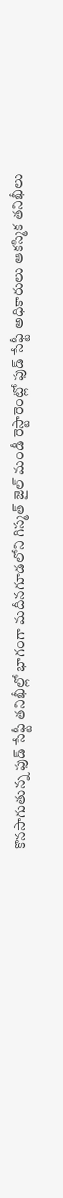కొనసాగుతున్న ఫుడ్ సేఫ్టీ తనిఖీల్లో భాగంగా మదీనగూడలోని గిస్మత్ జైల్ మండీ రెస్టారెంట్లో ఫుడ్ సేఫ్టీ అధికారులు ఆకస్మిక తనిఖీలు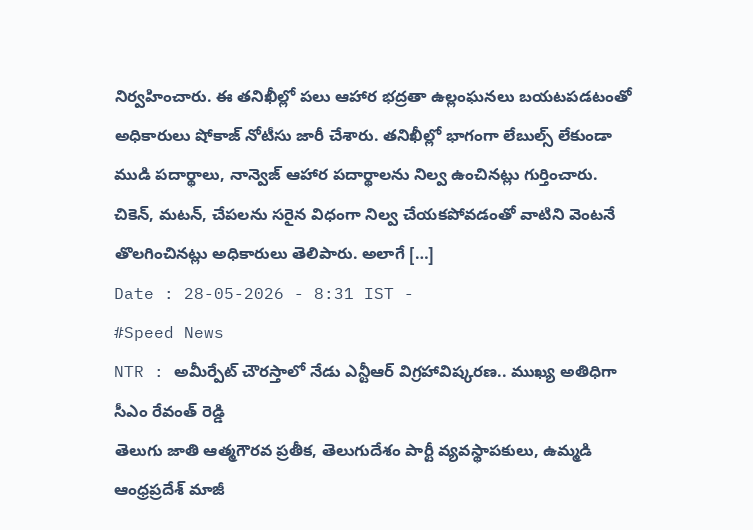నిర్వహించారు. ఈ తనిఖీల్లో పలు ఆహార భద్రతా ఉల్లంఘనలు బయటపడటంతో అధికారులు షోకాజ్ నోటీసు జారీ చేశారు. తనిఖీల్లో భాగంగా లేబుల్స్ లేకుండా ముడి పదార్థాలు, నాన్వెజ్ ఆహార పదార్థాలను నిల్వ ఉంచినట్లు గుర్తించారు. చికెన్, మటన్, చేపలను సరైన విధంగా నిల్వ చేయకపోవడంతో వాటిని వెంటనే తొలగించినట్లు అధికారులు తెలిపారు. అలాగే […]
Date : 28-05-2026 - 8:31 IST -
#Speed News
NTR : అమీర్పేట్ చౌరస్తాలో నేడు ఎన్టీఆర్ విగ్రహావిష్కరణ.. ముఖ్య అతిధిగా సీఎం రేవంత్ రెడ్డి
తెలుగు జాతి ఆత్మగౌరవ ప్రతీక, తెలుగుదేశం పార్టీ వ్యవస్థాపకులు, ఉమ్మడి ఆంధ్రప్రదేశ్ మాజీ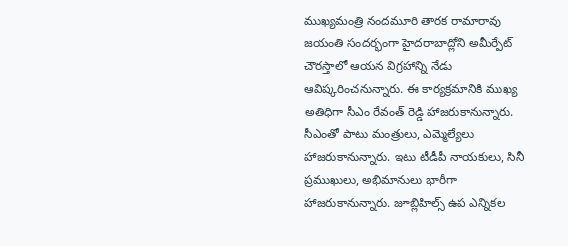ముఖ్యమంత్రి నందమూరి తారక రామారావు జయంతి సందర్భంగా హైదరాబాద్లోని అమీర్పేట్ చౌరస్తాలో ఆయన విగ్రహాన్ని నేడు ఆవిష్కరించనున్నారు. ఈ కార్యక్రమానికి ముఖ్య అతిధిగా సీఎం రేవంత్ రెడ్డి హాజరుకానున్నారు. సీఎంతో పాటు మంత్రులు, ఎమ్మెల్యేలు హాజరుకానున్నారు. ఇటు టీడీపీ నాయకులు, సినీ ప్రముఖులు, అభిమానులు భారీగా హాజరుకానున్నారు. జూబ్లిహిల్స్ ఉప ఎన్నికల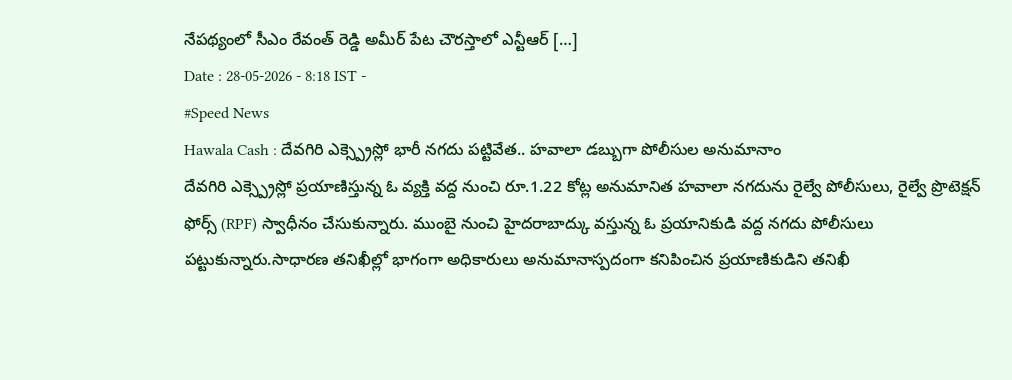నేపథ్యంలో సీఎం రేవంత్ రెడ్డి అమీర్ పేట చౌరస్తాలో ఎన్టీఆర్ […]
Date : 28-05-2026 - 8:18 IST -
#Speed News
Hawala Cash : దేవగిరి ఎక్స్ప్రెస్లో భారీ నగదు పట్టివేత.. హవాలా డబ్బుగా పోలీసుల అనుమానాం
దేవగిరి ఎక్స్ప్రెస్లో ప్రయాణిస్తున్న ఓ వ్యక్తి వద్ద నుంచి రూ.1.22 కోట్ల అనుమానిత హవాలా నగదును రైల్వే పోలీసులు, రైల్వే ప్రొటెక్షన్ ఫోర్స్ (RPF) స్వాధీనం చేసుకున్నారు. ముంబై నుంచి హైదరాబాద్కు వస్తున్న ఓ ప్రయానికుడి వద్ద నగదు పోలీసులు పట్టుకున్నారు.సాధారణ తనిఖీల్లో భాగంగా అధికారులు అనుమానాస్పదంగా కనిపించిన ప్రయాణికుడిని తనిఖీ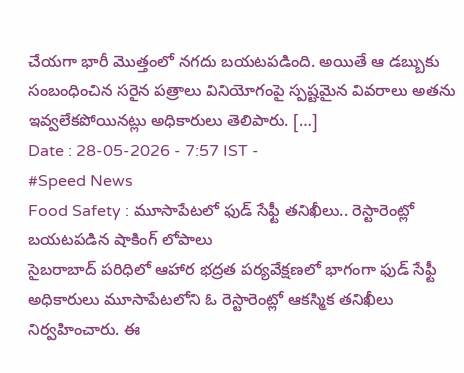చేయగా భారీ మొత్తంలో నగదు బయటపడింది. అయితే ఆ డబ్బుకు సంబంధించిన సరైన పత్రాలు వినియోగంపై స్పష్టమైన వివరాలు అతను ఇవ్వలేకపోయినట్లు అధికారులు తెలిపారు. […]
Date : 28-05-2026 - 7:57 IST -
#Speed News
Food Safety : మూసాపేటలో ఫుడ్ సేఫ్టీ తనిఖీలు.. రెస్టారెంట్లో బయటపడిన షాకింగ్ లోపాలు
సైబరాబాద్ పరిధిలో ఆహార భద్రత పర్యవేక్షణలో భాగంగా ఫుడ్ సేఫ్టీ అధికారులు మూసాపేటలోని ఓ రెస్టారెంట్లో ఆకస్మిక తనిఖీలు నిర్వహించారు. ఈ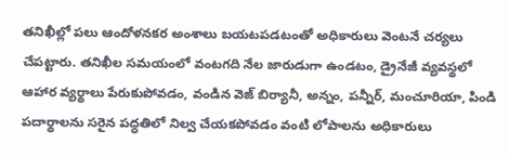తనిఖీల్లో పలు ఆందోళనకర అంశాలు బయటపడటంతో అధికారులు వెంటనే చర్యలు చేపట్టారు. తనిఖీల సమయంలో వంటగది నేల జారుడుగా ఉండటం, డ్రైనేజీ వ్యవస్థలో ఆహార వ్యర్థాలు పేరుకుపోవడం, వండిన వెజ్ బిర్యానీ, అన్నం, పన్నీర్, మంచూరియా, పిండి పదార్థాలను సరైన పద్ధతిలో నిల్వ చేయకపోవడం వంటి లోపాలను అధికారులు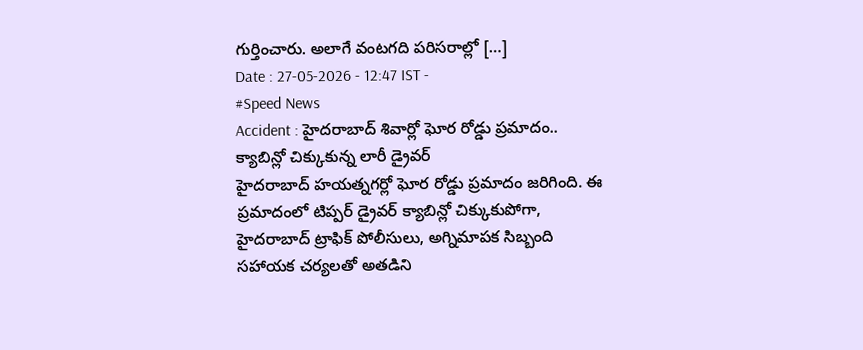గుర్తించారు. అలాగే వంటగది పరిసరాల్లో […]
Date : 27-05-2026 - 12:47 IST -
#Speed News
Accident : హైదరాబాద్ శివార్లో ఘోర రోడ్డు ప్రమాదం.. క్యాబిన్లో చిక్కుకున్న లారీ డ్రైవర్
హైదరాబాద్ హయత్నగర్లో ఘోర రోడ్డు ప్రమాదం జరిగింది. ఈ ప్రమాదంలో టిప్పర్ డ్రైవర్ క్యాబిన్లో చిక్కుకుపోగా, హైదరాబాద్ ట్రాఫిక్ పోలీసులు, అగ్నిమాపక సిబ్బంది సహాయక చర్యలతో అతడిని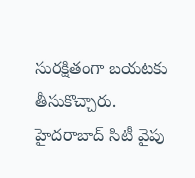సురక్షితంగా బయటకు తీసుకొచ్చారు. హైదరాబాద్ సిటీ వైపు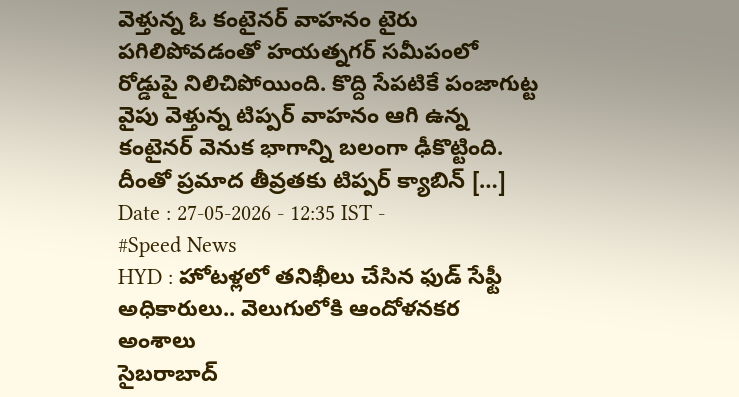వెళ్తున్న ఓ కంటైనర్ వాహనం టైరు పగిలిపోవడంతో హయత్నగర్ సమీపంలో రోడ్డుపై నిలిచిపోయింది. కొద్ది సేపటికే పంజాగుట్ట వైపు వెళ్తున్న టిప్పర్ వాహనం ఆగి ఉన్న కంటైనర్ వెనుక భాగాన్ని బలంగా ఢీకొట్టింది. దీంతో ప్రమాద తీవ్రతకు టిప్పర్ క్యాబిన్ […]
Date : 27-05-2026 - 12:35 IST -
#Speed News
HYD : హోటళ్లలో తనిఖీలు చేసిన ఫుడ్ సేఫ్టీ అధికారులు.. వెలుగులోకి ఆందోళనకర అంశాలు
సైబరాబాద్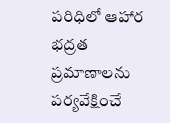పరిధిలో ఆహార భద్రత ప్రమాణాలను పర్యవేక్షించే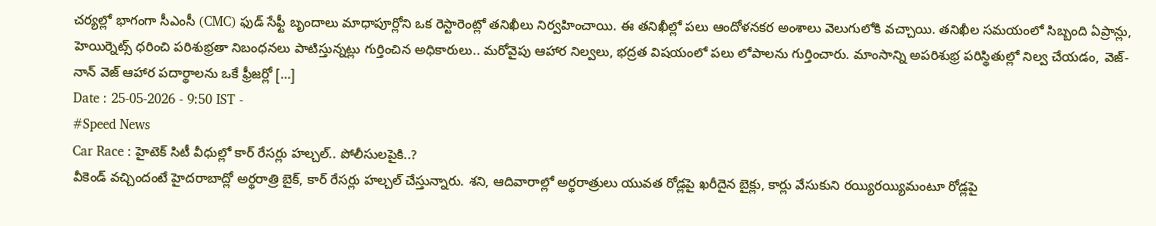చర్యల్లో భాగంగా సీఎంసీ (CMC) ఫుడ్ సేఫ్టీ బృందాలు మాధాపూర్లోని ఒక రెస్టారెంట్లో తనిఖీలు నిర్వహించాయి. ఈ తనిఖీల్లో పలు ఆందోళనకర అంశాలు వెలుగులోకి వచ్చాయి. తనిఖీల సమయంలో సిబ్బంది ఏప్రాన్లు, హెయిర్నెట్స్ ధరించి పరిశుభ్రతా నిబంధనలు పాటిస్తున్నట్లు గుర్తించిన అధికారులు.. మరోవైపు ఆహార నిల్వలు, భద్రత విషయంలో పలు లోపాలను గుర్తించారు. మాంసాన్ని అపరిశుభ్ర పరిస్థితుల్లో నిల్వ చేయడం, వెజ్-నాన్ వెజ్ ఆహార పదార్థాలను ఒకే ఫ్రీజర్లో […]
Date : 25-05-2026 - 9:50 IST -
#Speed News
Car Race : హైటెక్ సిటీ వీధుల్లో కార్ రేసర్లు హల్చల్.. పోలీసులపైకి..?
వీకెండ్ వచ్చిందంటే హైదరాబాద్లో అర్థరాత్రి బైక్, కార్ రేసర్లు హల్చల్ చేస్తున్నారు. శని, ఆదివారాల్లో అర్థరాత్రులు యువత రోడ్లపై ఖరీదైన బైక్లు, కార్లు వేసుకుని రయ్యిరయ్యిమంటూ రోడ్లపై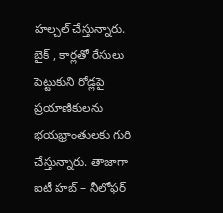హల్చల్ చేస్తున్నారు. బైక్ , కార్లతో రేసులు పెట్టుకుని రోడ్లపై ప్రయాణికులను భయభ్రాంతులకు గురి చేస్తున్నారు. తాజాగా ఐటీ హబ్ – నీలోఫర్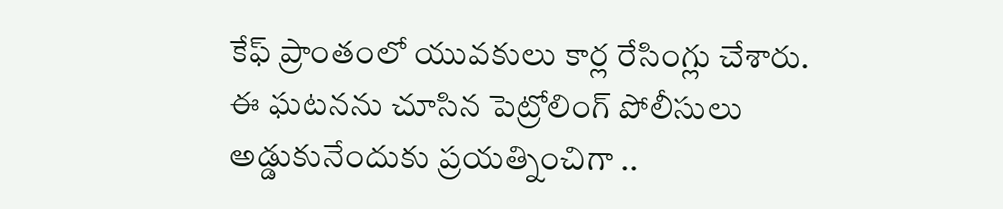కేఫ్ ప్రాంతంలో యువకులు కార్ల రేసింగ్లు చేశారు. ఈ ఘటనను చూసిన పెట్రోలింగ్ పోలీసులు అడ్డుకునేందుకు ప్రయత్నించిగా ..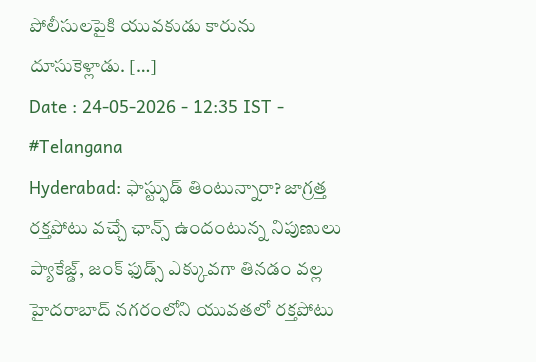పోలీసులపైకి యువకుడు కారును దూసుకెళ్లాడు. […]
Date : 24-05-2026 - 12:35 IST -
#Telangana
Hyderabad: ఫాస్ట్ఫుడ్ తింటున్నారా? జాగ్రత్త రక్తపోటు వచ్చే ఛాన్స్ ఉందంటున్న నిపుణులు
ప్యాకేజ్డ్, జంక్ ఫుడ్స్ ఎక్కువగా తినడం వల్ల హైదరాబాద్ నగరంలోని యువతలో రక్తపోటు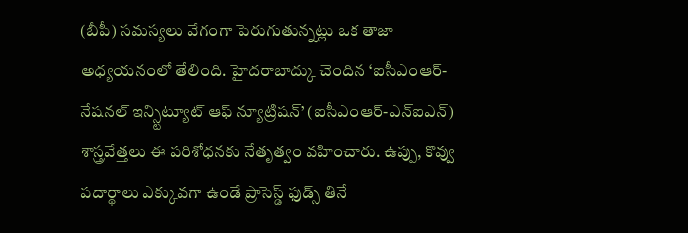(బీపీ) సమస్యలు వేగంగా పెరుగుతున్నట్లు ఒక తాజా అధ్యయనంలో తేలింది. హైదరాబాద్కు చెందిన ‘ఐసీఎంఆర్-నేషనల్ ఇన్స్టిట్యూట్ ఆఫ్ న్యూట్రిషన్’ (ఐసీఎంఆర్-ఎన్ఐఎన్) శాస్త్రవేత్తలు ఈ పరిశోధనకు నేతృత్వం వహించారు. ఉప్పు, కొవ్వు పదార్థాలు ఎక్కువగా ఉండే ప్రాసెస్డ్ ఫుడ్స్ తినే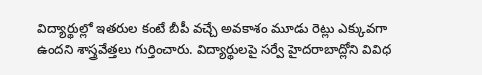విద్యార్థుల్లో ఇతరుల కంటే బీపీ వచ్చే అవకాశం మూడు రెట్లు ఎక్కువగా ఉందని శాస్త్రవేత్తలు గుర్తించారు. విద్యార్థులపై సర్వే హైదరాబాద్లోని వివిధ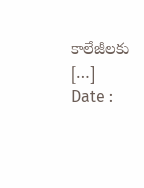కాలేజీలకు […]
Date :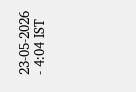23-05-2026 - 4:04 IST